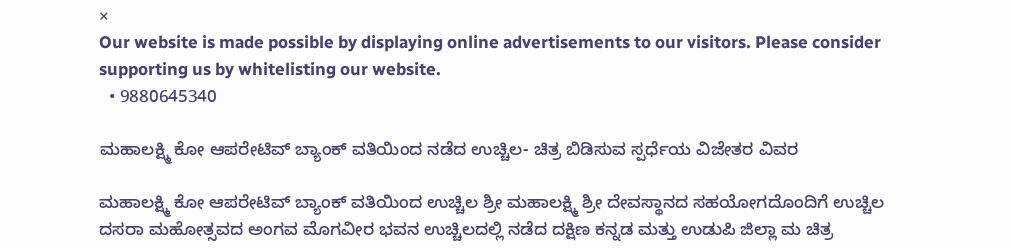×
Our website is made possible by displaying online advertisements to our visitors. Please consider supporting us by whitelisting our website.
  • 9880645340

ಮಹಾಲಕ್ಷ್ಮಿ ಕೋ ಆಪರೇಟಿವ್ ಬ್ಯಾಂಕ್ ವತಿಯಿಂದ ನಡೆದ ಉಚ್ಚಿಲ- ಚಿತ್ರ ಬಿಡಿಸುವ ಸ್ಪರ್ಧೆಯ ವಿಜೇತರ ವಿವರ

ಮಹಾಲಕ್ಷ್ಮಿ ಕೋ ಆಪರೇಟಿವ್ ಬ್ಯಾಂಕ್ ವತಿಯಿಂದ ಉಚ್ಚಿಲ ಶ್ರೀ ಮಹಾಲಕ್ಷ್ಮಿ ಶ್ರೀ ದೇವಸ್ಥಾನದ ಸಹಯೋಗದೊಂದಿಗೆ ಉಚ್ಚಿಲ ದಸರಾ ಮಹೋತ್ಸವದ ಅಂಗವ ಮೊಗವೀರ ಭವನ ಉಚ್ಚಿಲದಲ್ಲಿ ನಡೆದ ದಕ್ಷಿಣ ಕನ್ನಡ ಮತ್ತು ಉಡುಪಿ ಜಿಲ್ಲಾ ಮ ಚಿತ್ರ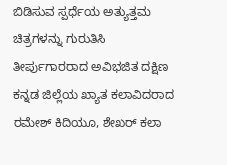ಬಿಡಿಸುವ ಸ್ಪರ್ಧೆಯ ಅತ್ಯುತ್ತಮ ಚಿತ್ರಗಳನ್ನು ಗುರುತಿಸಿ ತೀರ್ಪುಗಾರರಾದ ಅವಿಭಜಿತ ದಕ್ಷಿಣ ಕನ್ನಡ ಜಿಲ್ಲೆಯ ಖ್ಯಾತ ಕಲಾವಿದರಾದ ರಮೇಶ್ ಕಿದಿಯೂ‌, ಶೇಖರ್ ಕಲಾ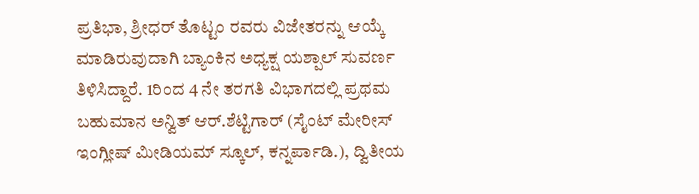ಪ್ರತಿಭಾ, ಶ್ರೀಧರ್ ತೊಟ್ಟಂ ರವರು ವಿಜೇತರನ್ನು ಆಯ್ಕೆ ಮಾಡಿರುವುದಾಗಿ ಬ್ಯಾಂಕಿನ ಅಧ್ಯಕ್ಷ ಯಶ್ಪಾಲ್ ಸುವರ್ಣ ತಿಳಿಸಿದ್ದಾರೆ. 1ರಿಂದ 4 ನೇ ತರಗತಿ ವಿಭಾಗದಲ್ಲಿ ಪ್ರಥಮ  ಬಹುಮಾನ ಅನ್ವಿತ್ ಆರ್.ಶೆಟ್ಟಿಗಾರ್ (ಸೈಂಟ್ ಮೇರೀಸ್ ಇಂಗ್ಲೀಷ್ ಮೀಡಿಯಮ್ ಸ್ಕೂಲ್, ಕನ್ನರ್ಪಾಡಿ.), ದ್ವಿತೀಯ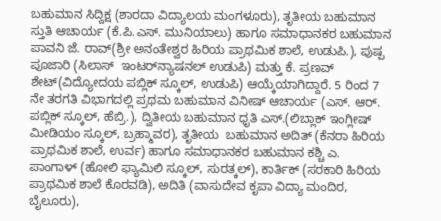ಬಹುಮಾನ ಸಿದ್ದಿಕ್ಷ (ಶಾರದಾ ವಿದ್ಯಾಲಯ ಮಂಗಳೂರು), ತೃತೀಯ ಬಹುಮಾನ ಸ್ತುತಿ ಆಚಾರ್ಯ (ಕೆ.ಪಿ.ಎಸ್. ಮುನಿಯಾಲು) ಹಾಗೂ ಸಮಾಧಾನಕರ ಬಹುಮಾನ ಪಾವನಿ ಜೆ. ರಾವ್(ಶ್ರೀ ಅನಂತೇಶ್ವರ ಹಿರಿಯ ಪ್ರಾಥಮಿಕ ಶಾಲೆ, ಉಡುಪಿ.), ಪುಷ್ಪ ಪೂಜಾರಿ (ಸಿಲಾಸ್  ಇಂಟರ್‌ನ್ಯಾಷನಲ್ ಉಡುಪಿ) ಮತ್ತು ಕೆ. ಪ್ರಣವ್ ಶೇಟ್(ವಿದ್ಯೋದಯ ಪಬ್ಲಿಕ್ ಸ್ಕೂಲ್, ಉಡುಪಿ) ಆಯ್ಕೆಯಾಗಿದ್ದಾರೆ. 5 ರಿಂದ 7 ನೇ ತರಗತಿ ವಿಭಾಗದಲ್ಲಿ ಪ್ರಥಮ ಬಹುಮಾನ ವಿನೀಷ್ ಆಚಾರ್ಯ (ಎಸ್‌. ಆರ್. ಪಬ್ಲಿಕ್ ಸ್ಕೂಲ್, ಹೆಬ್ರಿ.), ದ್ವಿತೀಯ ಬಹುಮಾನ ಧೃತಿ ಎಸ್.(ಲಿಬ್ಲಾಕ್ ಇಂಗ್ಲೀಷ್ ಮೀಡಿಯಂ ಸ್ಕೂಲ್, ಬ್ರಹ್ಮಾವರ), ತೃತೀಯ  ಬಹುಮಾನ ಅದಿತ್ (ಕೆನರಾ ಹಿರಿಯ ಪ್ರಾಥಮಿಕ ಶಾಲೆ, ಉರ್ವ) ಹಾಗೂ ಸಮಾಧಾನಕರ ಬಹುಮಾನ ಕಶ್ಚಿ ಎ. ಪಾಂಗಾಳ್ (ಹೋಲಿ ಫ್ಯಾಮಿಲಿ ಸ್ಕೂಲ್, ಸುರತ್ಕಲ್), ಕಾರ್ತಿಕ್ (ಸರಕಾರಿ ಹಿರಿಯ ಪ್ರಾಥಮಿಕ ಶಾಲೆ ಕೊರವಡಿ), ಅದಿತಿ (ವಾಸುದೇವ ಕೃಪಾ ವಿದ್ಯಾ ಮಂದಿರ, ಬೈಲೂರು),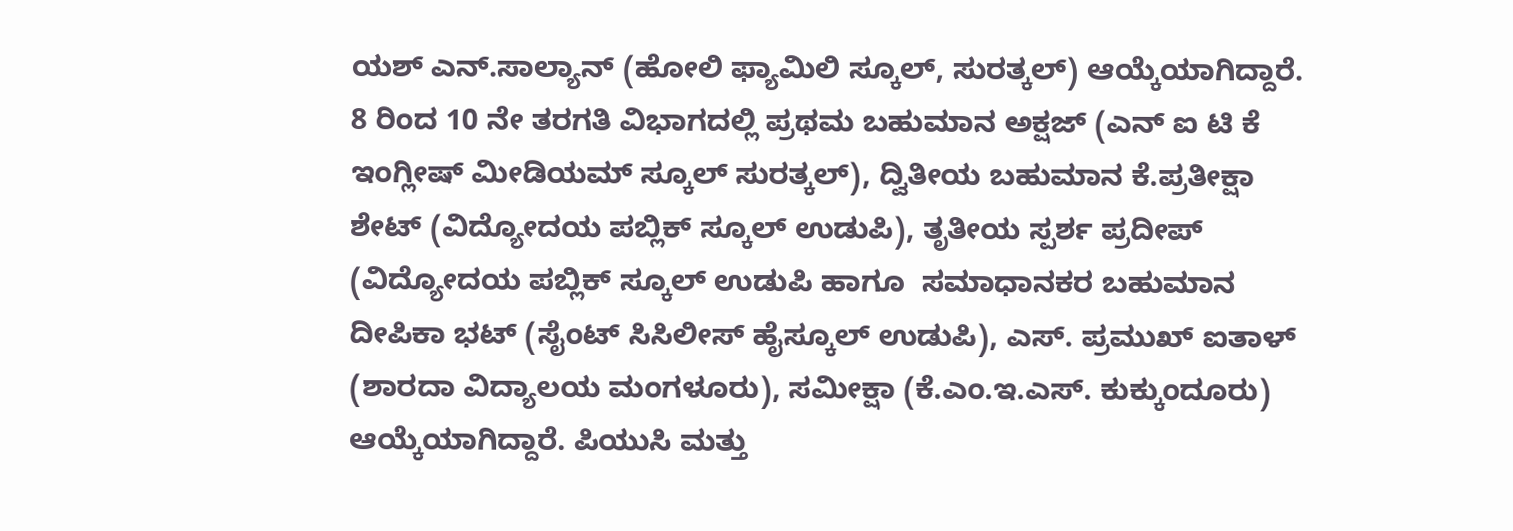ಯಶ್ ಎನ್.ಸಾಲ್ಯಾನ್ (ಹೋಲಿ ಫ್ಯಾಮಿಲಿ ಸ್ಕೂಲ್, ಸುರತ್ಕಲ್) ಆಯ್ಕೆಯಾಗಿದ್ದಾರೆ. 8 ರಿಂದ 10 ನೇ ತರಗತಿ ವಿಭಾಗದಲ್ಲಿ ಪ್ರಥಮ ಬಹುಮಾನ ಅಕ್ಷಜ್ (ಎನ್ ಐ ಟಿ ಕೆ ಇಂಗ್ಲೀಷ್ ಮೀಡಿಯಮ್ ಸ್ಕೂಲ್ ಸುರತ್ಕಲ್), ದ್ವಿತೀಯ ಬಹುಮಾನ ಕೆ.ಪ್ರತೀಕ್ಷಾ ಶೇಟ್ (ವಿದ್ಯೋದಯ ಪಬ್ಲಿಕ್ ಸ್ಕೂಲ್ ಉಡುಪಿ), ತೃತೀಯ ಸ್ಪರ್ಶ ಪ್ರದೀಪ್ (ವಿದ್ಯೋದಯ ಪಬ್ಲಿಕ್ ಸ್ಕೂಲ್ ಉಡುಪಿ ಹಾಗೂ  ಸಮಾಧಾನಕರ ಬಹುಮಾನ ದೀಪಿಕಾ ಭಟ್ (ಸೈಂಟ್ ಸಿಸಿಲೀಸ್ ಹೈಸ್ಕೂಲ್ ಉಡುಪಿ), ಎಸ್. ಪ್ರಮುಖ್ ಐತಾಳ್ (ಶಾರದಾ ವಿದ್ಯಾಲಯ ಮಂಗಳೂರು), ಸಮೀಕ್ಷಾ (ಕೆ.ಎಂ.ಇ.ಎಸ್‌. ಕುಕ್ಕುಂದೂರು) ಆಯ್ಕೆಯಾಗಿದ್ದಾರೆ. ಪಿಯುಸಿ ಮತ್ತು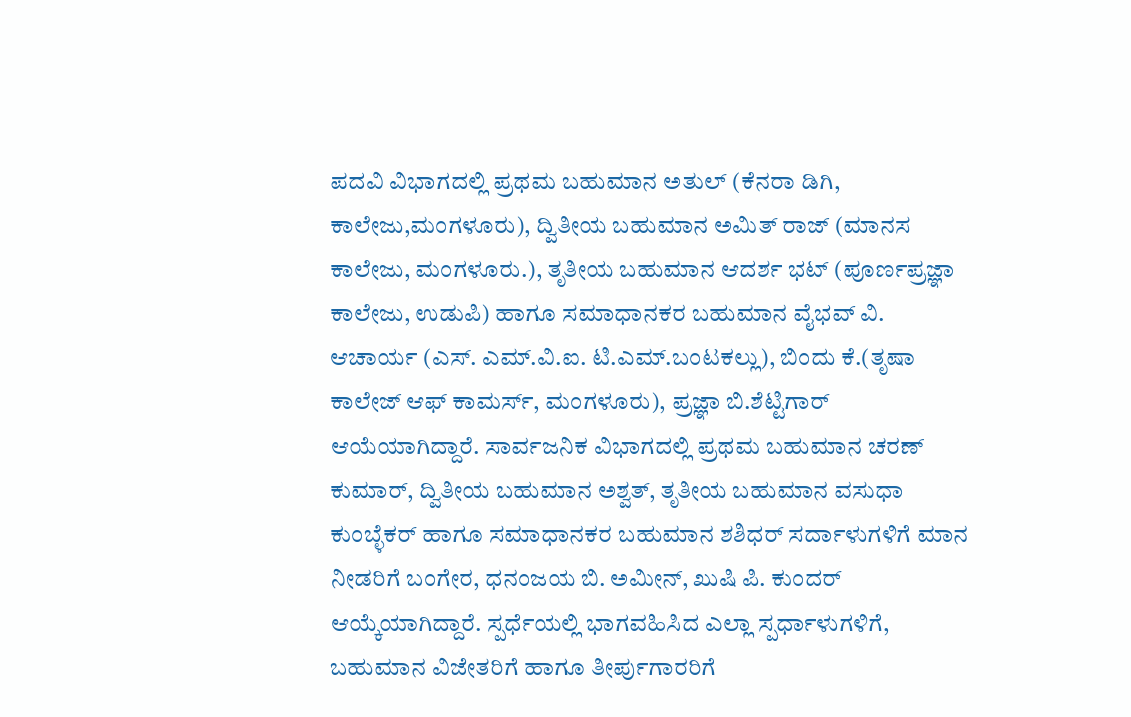ಪದವಿ ವಿಭಾಗದಲ್ಲಿ ಪ್ರಥಮ ಬಹುಮಾನ ಅತುಲ್ (ಕೆನರಾ ಡಿಗಿ, ಕಾಲೇಜು,ಮಂಗಳೂರು), ದ್ವಿತೀಯ ಬಹುಮಾನ ಅಮಿತ್ ರಾಜ್ (ಮಾನಸ ಕಾಲೇಜು, ಮಂಗಳೂರು.), ತೃತೀಯ ಬಹುಮಾನ ಆದರ್ಶ ಭಟ್‌ (ಪೂರ್ಣಪ್ರಜ್ಞಾ ಕಾಲೇಜು, ಉಡುಪಿ) ಹಾಗೂ ಸಮಾಧಾನಕರ ಬಹುಮಾನ ವೈಭವ್ ವಿ. ಆಚಾರ್ಯ (ಎಸ್. ಎಮ್.ವಿ.ಐ. ಟಿ.ಎಮ್.ಬಂಟಕಲ್ಲು), ಬಿಂದು ಕೆ.(ತೃಷಾ ಕಾಲೇಜ್ ಆಫ್ ಕಾಮರ್ಸ್, ಮಂಗಳೂರು), ಪ್ರಜ್ಞಾ ಬಿ.ಶೆಟ್ಟಿಗಾರ್ ಆಯೆಯಾಗಿದ್ದಾರೆ. ಸಾರ್ವಜನಿಕ ವಿಭಾಗದಲ್ಲಿ ಪ್ರಥಮ ಬಹುಮಾನ ಚರಣ್ ಕುಮಾರ್, ದ್ವಿತೀಯ ಬಹುಮಾನ ಅಶ್ವತ್, ತೃತೀಯ ಬಹುಮಾನ ವಸುಧಾ ಕುಂಬ್ಳೆಕರ್ ಹಾಗೂ ಸಮಾಧಾನಕರ ಬಹುಮಾನ ಶಶಿಧರ್ ಸರ್ದಾಳುಗಳಿಗೆ ಮಾನ ನೀಡರಿಗೆ ಬಂಗೇರ, ಧನಂಜಯ ಬಿ. ಅಮೀನ್, ಖುಷಿ ಪಿ. ಕುಂದರ್ ಆಯ್ಕೆಯಾಗಿದ್ದಾರೆ. ಸ್ಪರ್ಧೆಯಲ್ಲಿ ಭಾಗವಹಿಸಿದ ಎಲ್ಲಾ ಸ್ಪರ್ಧಾಳುಗಳಿಗೆ, ಬಹುಮಾನ ವಿಜೇತರಿಗೆ ಹಾಗೂ ತೀರ್ಪುಗಾರರಿಗೆ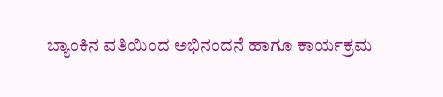ಬ್ಯಾಂಕಿನ ವತಿಯಿಂದ ಅಭಿನಂದನೆ ಹಾಗೂ ಕಾರ್ಯಕ್ರಮ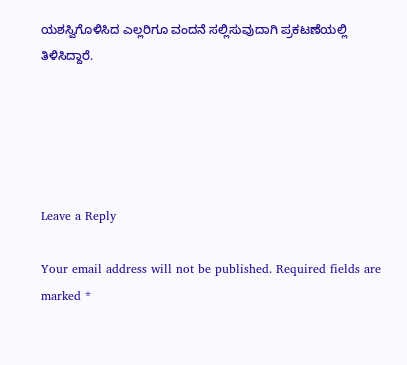ಯಶಸ್ವಿಗೊಳಿಸಿದ ಎಲ್ಲರಿಗೂ ವಂದನೆ ಸಲ್ಲಿಸುವುದಾಗಿ ಪ್ರಕಟಣೆಯಲ್ಲಿ ತಿಳಿಸಿದ್ದಾರೆ.





Leave a Reply

Your email address will not be published. Required fields are marked *